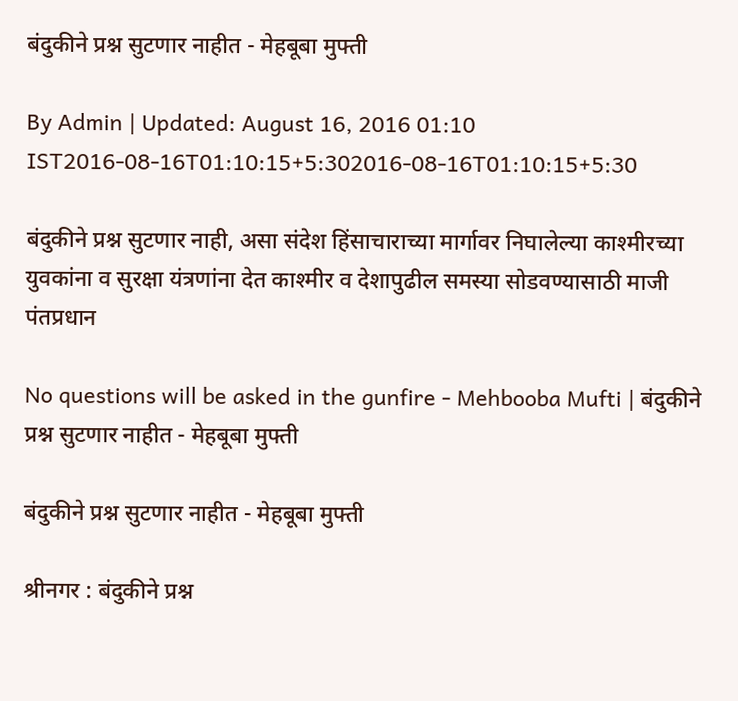बंदुकीने प्रश्न सुटणार नाहीत - मेहबूबा मुफ्ती

By Admin | Updated: August 16, 2016 01:10 IST2016-08-16T01:10:15+5:302016-08-16T01:10:15+5:30

बंदुकीने प्रश्न सुटणार नाही, असा संदेश हिंसाचाराच्या मार्गावर निघालेल्या काश्मीरच्या युवकांना व सुरक्षा यंत्रणांना देत काश्मीर व देशापुढील समस्या सोडवण्यासाठी माजी पंतप्रधान

No questions will be asked in the gunfire - Mehbooba Mufti | बंदुकीने प्रश्न सुटणार नाहीत - मेहबूबा मुफ्ती

बंदुकीने प्रश्न सुटणार नाहीत - मेहबूबा मुफ्ती

श्रीनगर : बंदुकीने प्रश्न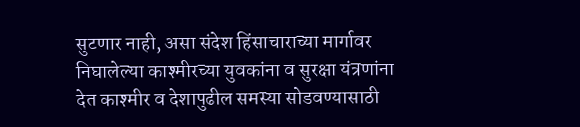सुटणार नाही, असा संदेश हिंसाचाराच्या मार्गावर निघालेल्या काश्मीरच्या युवकांना व सुरक्षा यंत्रणांना देत काश्मीर व देशापुढील समस्या सोडवण्यासाठी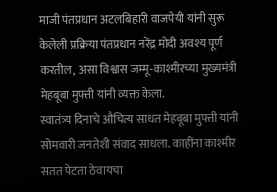माजी पंतप्रधान अटलबिहारी वाजपेयी यांनी सुरू केलेली प्रक्रिया पंतप्रधान नरेंद्र मोदी अवश्य पूर्ण करतील, असा विश्वास जम्मू-काश्मीरच्या मुख्यमंत्री मेहबूबा मुफ्ती यांनी व्यक्त केला.
स्वातंत्र्य दिनाचे औचित्य साधत मेहबूबा मुफ्ती यांनी सोमवारी जनतेशी संवाद साधला. काहींना काश्मीर सतत पेटता ठेवायचा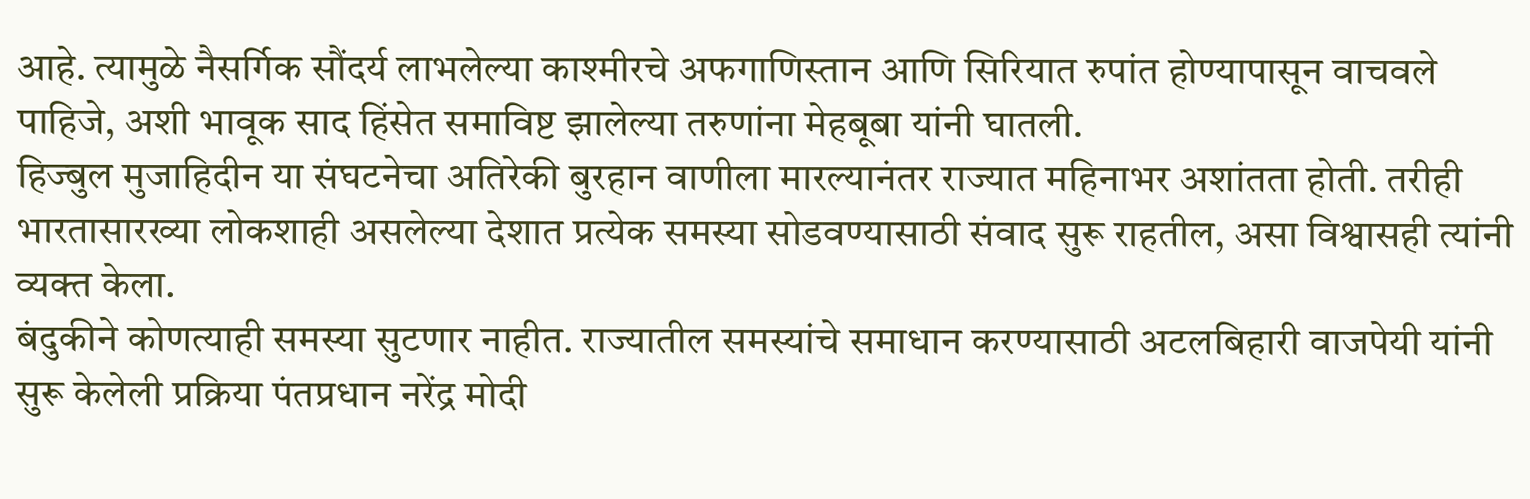आहे. त्यामुळे नैसर्गिक सौंदर्य लाभलेल्या काश्मीरचे अफगाणिस्तान आणि सिरियात रुपांत होण्यापासून वाचवले पाहिजे, अशी भावूक साद हिंसेत समाविष्ट झालेल्या तरुणांना मेहबूबा यांनी घातली.
हिज्बुल मुजाहिदीन या संघटनेचा अतिरेकी बुरहान वाणीला मारल्यानंतर राज्यात महिनाभर अशांतता होती. तरीही भारतासारख्या लोकशाही असलेल्या देशात प्रत्येक समस्या सोडवण्यासाठी संवाद सुरू राहतील, असा विश्वासही त्यांनी व्यक्त केला.
बंदुकीने कोणत्याही समस्या सुटणार नाहीत. राज्यातील समस्यांचे समाधान करण्यासाठी अटलबिहारी वाजपेयी यांनी सुरू केलेली प्रक्रिया पंतप्रधान नरेंद्र मोदी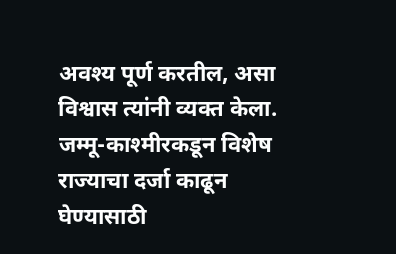अवश्य पूर्ण करतील, असा विश्वास त्यांनी व्यक्त केला. जम्मू-काश्मीरकडून विशेष राज्याचा दर्जा काढून घेण्यासाठी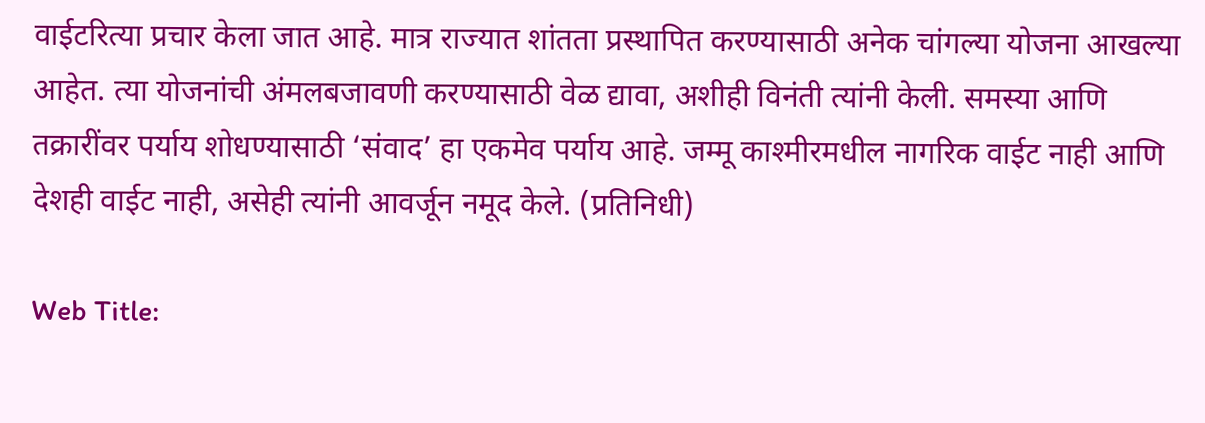वाईटरित्या प्रचार केला जात आहे. मात्र राज्यात शांतता प्रस्थापित करण्यासाठी अनेक चांगल्या योजना आखल्या आहेत. त्या योजनांची अंमलबजावणी करण्यासाठी वेळ द्यावा, अशीही विनंती त्यांनी केली. समस्या आणि तक्रारींवर पर्याय शोधण्यासाठी ‘संवाद’ हा एकमेव पर्याय आहे. जम्मू काश्मीरमधील नागरिक वाईट नाही आणि देशही वाईट नाही, असेही त्यांनी आवर्जून नमूद केले. (प्रतिनिधी)

Web Title: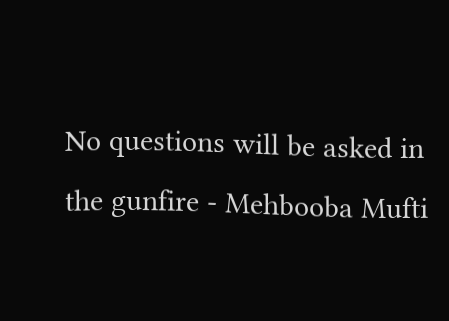No questions will be asked in the gunfire - Mehbooba Mufti